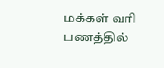மக்கள் வரி பணத்தில்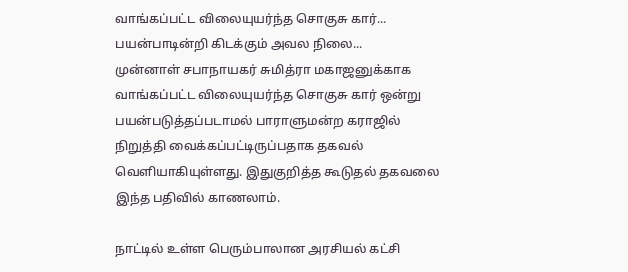வாங்கப்பட்ட விலையுயர்ந்த சொகுசு கார்... பயன்பாடின்றி கிடக்கும் அவல நிலை...
முன்னாள் சபாநாயகர் சுமித்ரா மகாஜனுக்காக வாங்கப்பட்ட விலையுயர்ந்த சொகுசு கார் ஒன்று பயன்படுத்தப்படாமல் பாராளுமன்ற கராஜில் நிறுத்தி வைக்கப்பட்டிருப்பதாக தகவல் வெளியாகியுள்ளது. இதுகுறித்த கூடுதல் தகவலை இந்த பதிவில் காணலாம்.

நாட்டில் உள்ள பெரும்பாலான அரசியல் கட்சி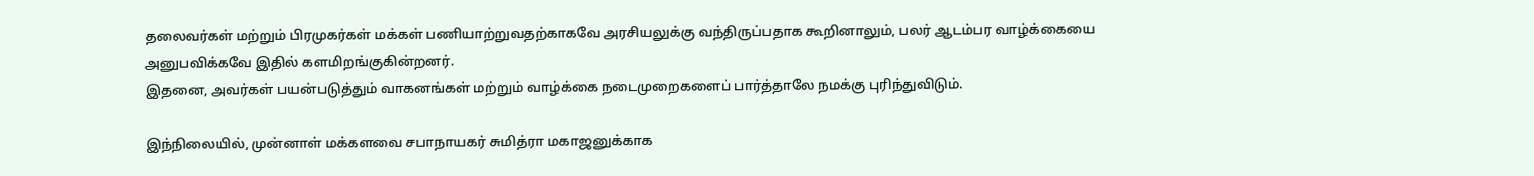தலைவர்கள் மற்றும் பிரமுகர்கள் மக்கள் பணியாற்றுவதற்காகவே அரசியலுக்கு வந்திருப்பதாக கூறினாலும், பலர் ஆடம்பர வாழ்க்கையை அனுபவிக்கவே இதில் களமிறங்குகின்றனர்.
இதனை, அவர்கள் பயன்படுத்தும் வாகனங்கள் மற்றும் வாழ்க்கை நடைமுறைகளைப் பார்த்தாலே நமக்கு புரிந்துவிடும்.

இந்நிலையில், முன்னாள் மக்களவை சபாநாயகர் சுமித்ரா மகாஜனுக்காக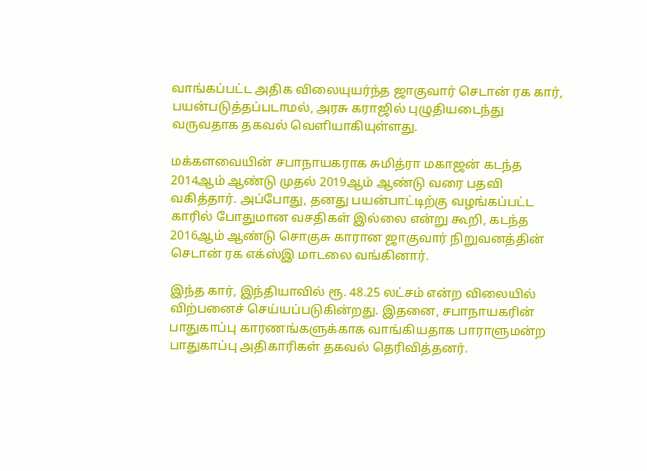வாங்கப்பட்ட அதிக விலையுயர்ந்த ஜாகுவார் செடான் ரக கார், பயன்படுத்தப்படாமல், அரசு கராஜில் புழுதியடைந்து வருவதாக தகவல் வெளியாகியுள்ளது.

மக்களவையின் சபாநாயகராக சுமித்ரா மகாஜன் கடந்த 2014ஆம் ஆண்டு முதல் 2019ஆம் ஆண்டு வரை பதவி வகித்தார். அப்போது, தனது பயன்பாட்டிற்கு வழங்கப்பட்ட காரில் போதுமான வசதிகள் இல்லை என்று கூறி, கடந்த 2016ஆம் ஆண்டு சொகுசு காரான ஜாகுவார் நிறுவனத்தின் செடான் ரக எக்ஸ்இ மாடலை வங்கினார்.

இந்த கார், இந்தியாவில் ரூ. 48.25 லட்சம் என்ற விலையில் விற்பனைச் செய்யப்படுகின்றது. இதனை, சபாநாயகரின் பாதுகாப்பு காரணங்களுக்காக வாங்கியதாக பாராளுமன்ற பாதுகாப்பு அதிகாரிகள் தகவல் தெரிவித்தனர்.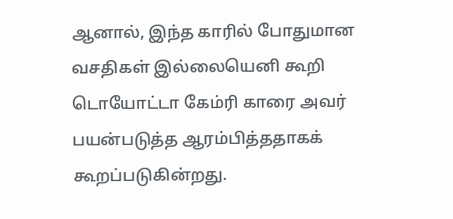ஆனால், இந்த காரில் போதுமான வசதிகள் இல்லையெனி கூறி டொயோட்டா கேம்ரி காரை அவர் பயன்படுத்த ஆரம்பித்ததாகக் கூறப்படுகின்றது.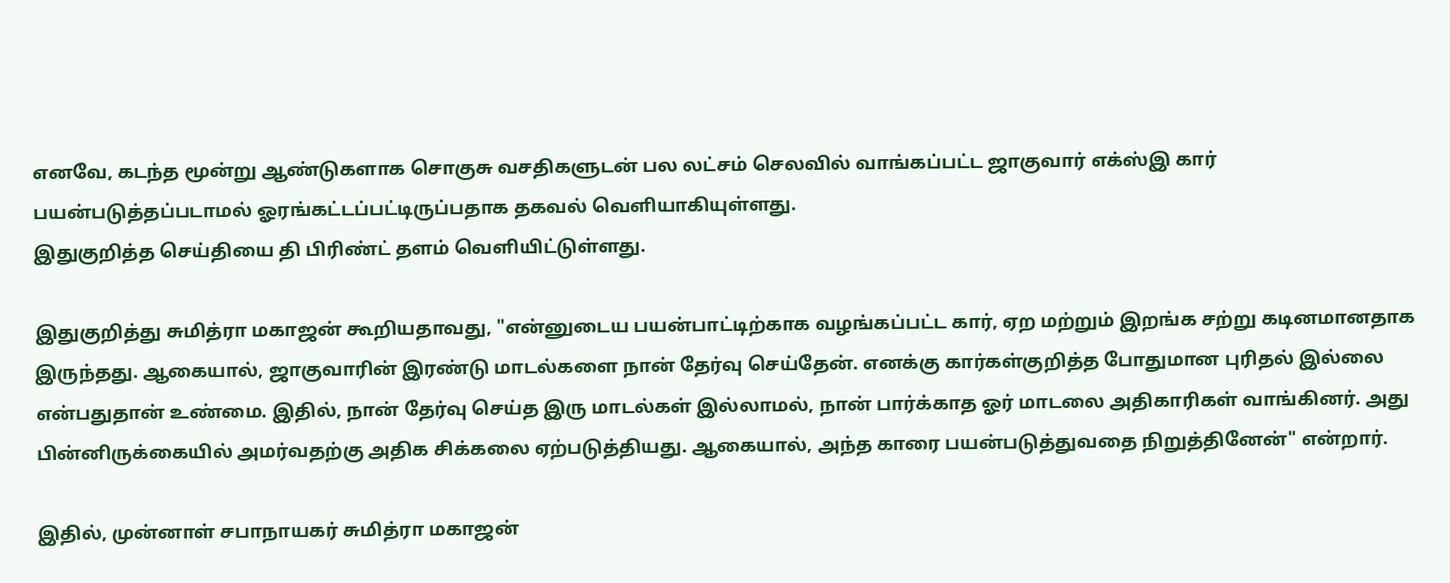எனவே, கடந்த மூன்று ஆண்டுகளாக சொகுசு வசதிகளுடன் பல லட்சம் செலவில் வாங்கப்பட்ட ஜாகுவார் எக்ஸ்இ கார் பயன்படுத்தப்படாமல் ஓரங்கட்டப்பட்டிருப்பதாக தகவல் வெளியாகியுள்ளது.
இதுகுறித்த செய்தியை தி பிரிண்ட் தளம் வெளியிட்டுள்ளது.

இதுகுறித்து சுமித்ரா மகாஜன் கூறியதாவது, "என்னுடைய பயன்பாட்டிற்காக வழங்கப்பட்ட கார், ஏற மற்றும் இறங்க சற்று கடினமானதாக இருந்தது. ஆகையால், ஜாகுவாரின் இரண்டு மாடல்களை நான் தேர்வு செய்தேன். எனக்கு கார்கள்குறித்த போதுமான புரிதல் இல்லை என்பதுதான் உண்மை. இதில், நான் தேர்வு செய்த இரு மாடல்கள் இல்லாமல், நான் பார்க்காத ஓர் மாடலை அதிகாரிகள் வாங்கினர். அது பின்னிருக்கையில் அமர்வதற்கு அதிக சிக்கலை ஏற்படுத்தியது. ஆகையால், அந்த காரை பயன்படுத்துவதை நிறுத்தினேன்" என்றார்.

இதில், முன்னாள் சபாநாயகர் சுமித்ரா மகாஜன்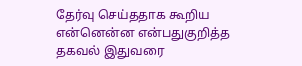தேர்வு செய்ததாக கூறிய என்னென்ன என்பதுகுறித்த தகவல் இதுவரை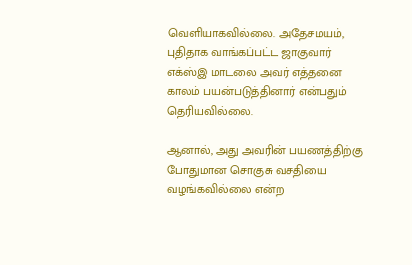வெளியாகவில்லை. அதேசமயம், புதிதாக வாங்கப்பட்ட ஜாகுவார் எக்ஸ்இ மாடலை அவர் எத்தனை காலம் பயன்படுத்தினார் என்பதும் தெரியவில்லை.

ஆனால், அது அவரின் பயணத்திற்கு போதுமான சொகுசு வசதியை வழங்கவில்லை என்ற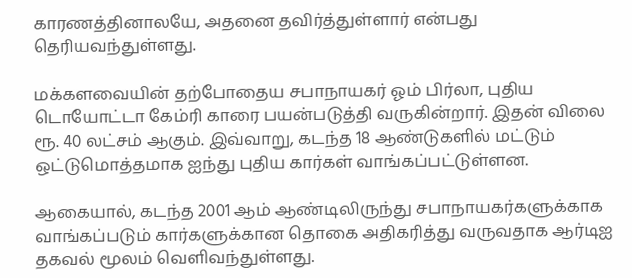காரணத்தினாலயே, அதனை தவிர்த்துள்ளார் என்பது தெரியவந்துள்ளது.

மக்களவையின் தற்போதைய சபாநாயகர் ஓம் பிர்லா, புதிய டொயோட்டா கேம்ரி காரை பயன்படுத்தி வருகின்றார். இதன் விலை ரூ. 40 லட்சம் ஆகும். இவ்வாறு, கடந்த 18 ஆண்டுகளில் மட்டும் ஒட்டுமொத்தமாக ஐந்து புதிய கார்கள் வாங்கப்பட்டுள்ளன.

ஆகையால், கடந்த 2001 ஆம் ஆண்டிலிருந்து சபாநாயகர்களுக்காக வாங்கப்படும் கார்களுக்கான தொகை அதிகரித்து வருவதாக ஆர்டிஐ தகவல் மூலம் வெளிவந்துள்ளது.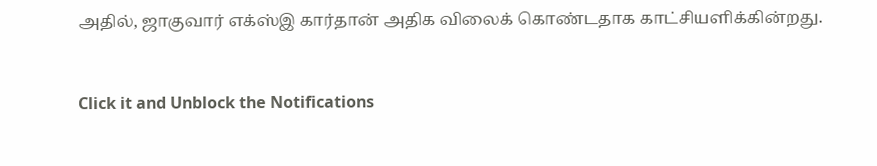அதில், ஜாகுவார் எக்ஸ்இ கார்தான் அதிக விலைக் கொண்டதாக காட்சியளிக்கின்றது.


Click it and Unblock the Notifications